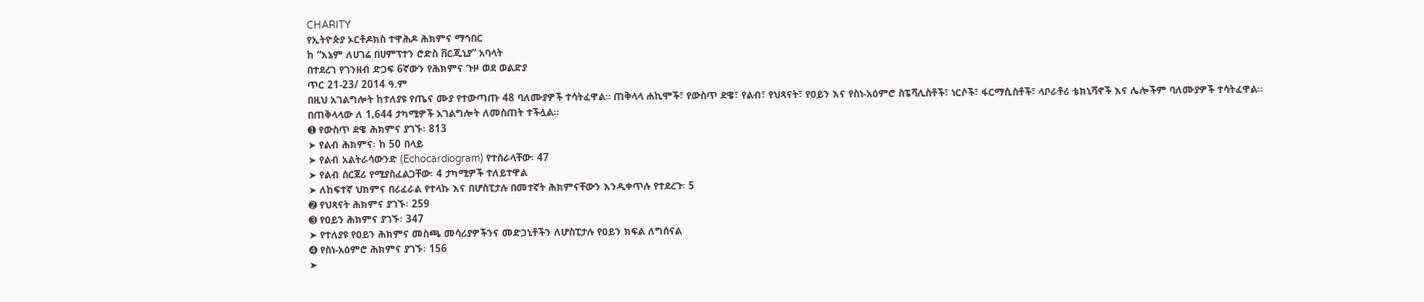CHARITY
የኢትዮጵያ ኦርቶዶክስ ተዋሕዶ ሕክምና ማኅበር
ከ “እኔም ለሀገሬ በሀምፕተን ሮድስ ቨርጂኒያ” አባላት
በተደረገ የገንዘብ ድጋፍ 6ኛውን የሕክምና ጉዞ ወደ ወልድያ
ጥር 21-23/ 2014 ዓ.ም
በዚህ አገልግሎት ከተለያዩ የጤና ሙያ የተውጣጡ 48 ባለሙያዎች ተሳትፈዋል። ጠቅላላ ሐኪሞች፣ የውስጥ ደዌ፣ የልብ፣ የህጻናት፣ የዐይን እና የስነ-አዕምሮ ስፔሻሊስቶች፣ ነርሶች፣ ፋርማሲስቶች፣ ላቦራቶሪ ቴክኒሻኖች እና ሌሎችም ባለሙያዎች ተሳትፈዋል።
በጠቅላላው ለ 1,644 ታካሚዎች አገልግሎት ለመስጠት ተችሏል።
➊ የውስጥ ደዌ ሕክምና ያገኙ፡ 813
➤ የልብ ሕክምና፡ ከ 50 በላይ
➤ የልብ አልትራሳውንድ (Echocardiogram) የተሰራላቸው፡ 47
➤ የልብ ሰርጀሪ የሚያስፈልጋቸው፡ 4 ታካሚዎች ተለይተዋል
➤ ለከፍተኛ ህክምና በሪፈራል የተላኩ እና በሆስፒታሉ በመተኛት ሕክምናቸውን እንዲቀጥሉ የተደረጉ፡ 5
➋ የህጻናት ሕክምና ያገኙ፡ 259
➌ የዐይን ሕክምና ያገኙ፡ 347
➤ የተለያዩ የዐይን ሕክምና መስጫ መሳሪያዎችንና መድኃኒቶችን ለሆስፒታሉ የዐይን ክፍል ለግሰናል
➍ የስነ-አዕምሮ ሕክምና ያገኙ፡ 156
➤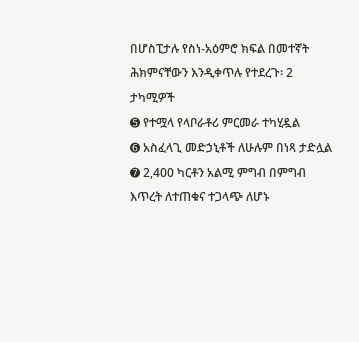በሆስፒታሉ የስነ-አዕምሮ ክፍል በመተኛት ሕክምናቸውን እንዲቀጥሉ የተደረጉ፡ 2 ታካሚዎች
➎ የተሟላ የላቦራቶሪ ምርመራ ተካሂዷል
➏ አስፈላጊ መድኃኒቶች ለሁሉም በነጻ ታድሏል
➐ 2,400 ካርቶን አልሚ ምግብ በምግብ እጥረት ለተጠቁና ተጋላጭ ለሆኑ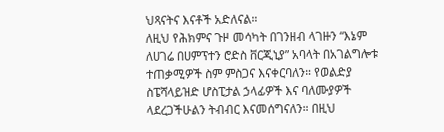ህጻናትና እናቶች አድለናል።
ለዚህ የሕክምና ጉዞ መሳካት በገንዘብ ላገዙን “እኔም ለሀገሬ በሀምፕተን ሮድስ ቨርጂኒያ” አባላት በአገልግሎቱ ተጠቃሚዎች ስም ምስጋና እናቀርባለን። የወልድያ ስፔሻላይዝድ ሆስፒታል ኃላፊዎች እና ባለሙያዎች ላደረጋችሁልን ትብብር እናመሰግናለን። በዚህ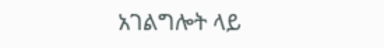አገልግሎት ላይ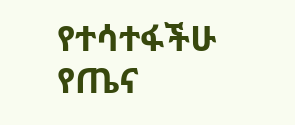የተሳተፋችሁ የጤና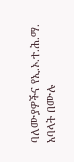ባለሙያዎችና የኢ.ኦ.ተ.ሕ.ማ. አባላት በሙሉ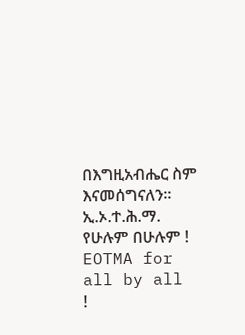በእግዚአብሔር ስም እናመሰግናለን።
ኢ.ኦ.ተ.ሕ.ማ. የሁሉም በሁሉም !
EOTMA for all by all !